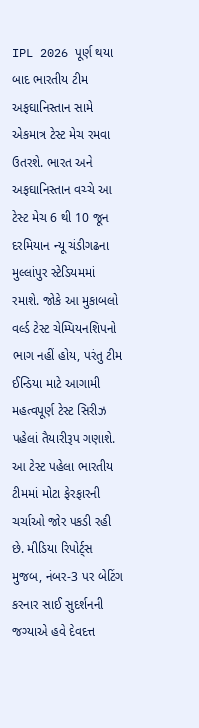IPL 2026 પૂર્ણ થયા બાદ ભારતીય ટીમ અફઘાનિસ્તાન સામે એકમાત્ર ટેસ્ટ મેચ રમવા ઉતરશે. ભારત અને અફઘાનિસ્તાન વચ્ચે આ ટેસ્ટ મેચ 6 થી 10 જૂન દરમિયાન ન્યૂ ચંડીગઢના મુલ્લાંપુર સ્ટેડિયમમાં રમાશે. જોકે આ મુકાબલો વર્લ્ડ ટેસ્ટ ચેમ્પિયનશિપનો ભાગ નહીં હોય, પરંતુ ટીમ ઈન્ડિયા માટે આગામી મહત્વપૂર્ણ ટેસ્ટ સિરીઝ પહેલાં તૈયારીરૂપ ગણાશે.
આ ટેસ્ટ પહેલા ભારતીય ટીમમાં મોટા ફેરફારની ચર્ચાઓ જોર પકડી રહી છે. મીડિયા રિપોર્ટ્સ મુજબ, નંબર-3 પર બેટિંગ કરનાર સાઈ સુદર્શનની જગ્યાએ હવે દેવદત્ત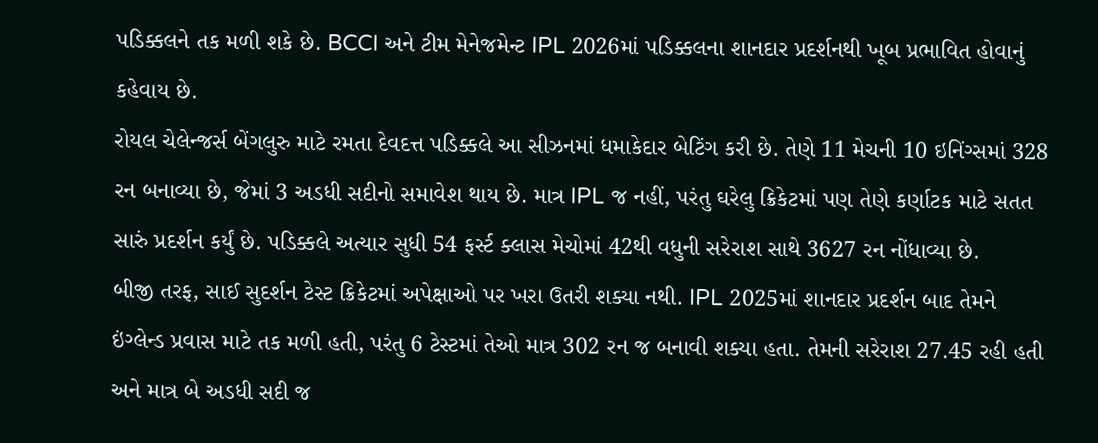પડિક્કલને તક મળી શકે છે. BCCI અને ટીમ મેનેજમેન્ટ IPL 2026માં પડિક્કલના શાનદાર પ્રદર્શનથી ખૂબ પ્રભાવિત હોવાનું કહેવાય છે.
રોયલ ચેલેન્જર્સ બેંગલુરુ માટે રમતા દેવદત્ત પડિક્કલે આ સીઝનમાં ધમાકેદાર બેટિંગ કરી છે. તેણે 11 મેચની 10 ઇનિંગ્સમાં 328 રન બનાવ્યા છે, જેમાં 3 અડધી સદીનો સમાવેશ થાય છે. માત્ર IPL જ નહીં, પરંતુ ઘરેલુ ક્રિકેટમાં પણ તેણે કર્ણાટક માટે સતત સારું પ્રદર્શન કર્યું છે. પડિક્કલે અત્યાર સુધી 54 ફર્સ્ટ ક્લાસ મેચોમાં 42થી વધુની સરેરાશ સાથે 3627 રન નોંધાવ્યા છે.
બીજી તરફ, સાઈ સુદર્શન ટેસ્ટ ક્રિકેટમાં અપેક્ષાઓ પર ખરા ઉતરી શક્યા નથી. IPL 2025માં શાનદાર પ્રદર્શન બાદ તેમને ઇંગ્લેન્ડ પ્રવાસ માટે તક મળી હતી, પરંતુ 6 ટેસ્ટમાં તેઓ માત્ર 302 રન જ બનાવી શક્યા હતા. તેમની સરેરાશ 27.45 રહી હતી અને માત્ર બે અડધી સદી જ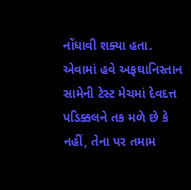નોંધાવી શક્યા હતા.
એવામાં હવે અફઘાનિસ્તાન સામેની ટેસ્ટ મેચમાં દેવદત્ત પડિક્કલને તક મળે છે કે નહીં, તેના પર તમામ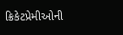ક્રિકેટપ્રેમીઓની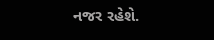નજર રહેશે.